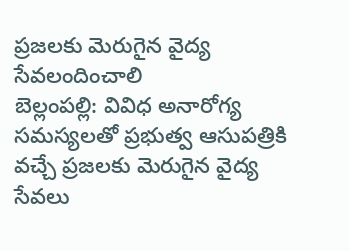ప్రజలకు మెరుగైన వైద్య సేవలందించాలి
బెల్లంపల్లి: వివిధ అనారోగ్య సమస్యలతో ప్రభుత్వ ఆసుపత్రికి వచ్చే ప్రజలకు మెరుగైన వైద్య సేవలు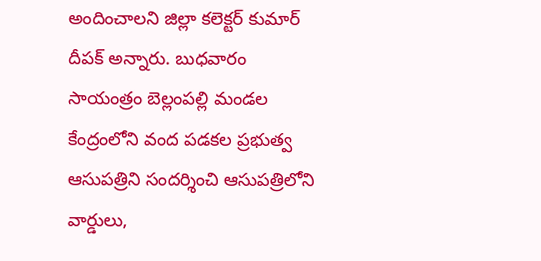అందించాలని జిల్లా కలెక్టర్ కుమార్ దీపక్ అన్నారు. బుధవారం సాయంత్రం బెల్లంపల్లి మండల కేంద్రంలోని వంద పడకల ప్రభుత్వ ఆసుపత్రిని సందర్శించి ఆసుపత్రిలోని వార్డులు,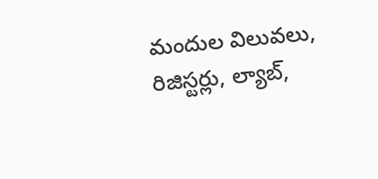మందుల విలువలు, రిజిస్టర్లు, ల్యాబ్,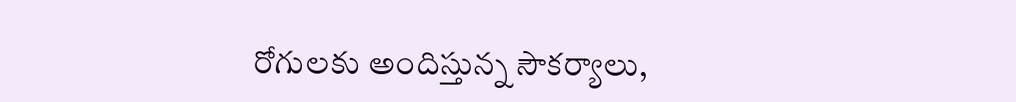రోగులకు అందిస్తున్న సౌకర్యాలు,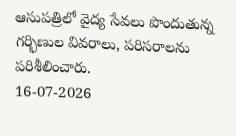ఆసుపత్రిలో వైద్య సేవలు పొందుతున్న గర్భిణుల వివరాలు, పరిసరాలను పరిశీలించారు.
16-07-2026